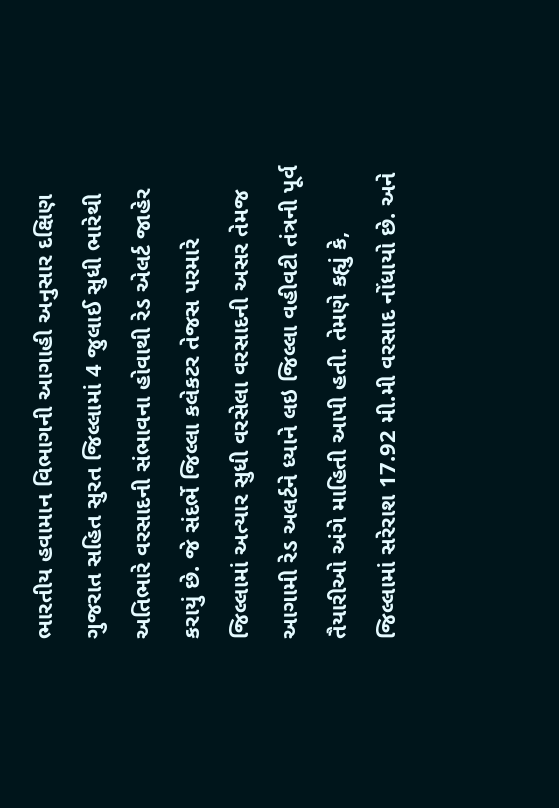ભારતીય હવામાન વિભાગની આગાહી અનુસાર દક્ષિણ ગુજરાત સહિત સુરત જિલ્લામાં 4 જુલાઈ સુધી ભારેથી અતિભારે વરસાદની સંભાવના હોવાથી રેડ એલર્ટ જાહેર કરાયું છે. જે સંદર્ભે જિલ્લા કલેકટર તેજસ પરમારે જિલ્લામાં અત્યાર સુધી વરસેલા વરસાદની અસર તેમજ આગામી રેડ અલર્ટને ધ્યાને લઇ જિલ્લા વહીવટી તંત્રની પૂર્વ તૈયારીઓ અંગે માહિતી આપી હતી. તેમણે કહ્યું કે, જિલ્લામાં સરેરાશ 17.92 મી.મી વરસાદ નોંધાયો છે. અને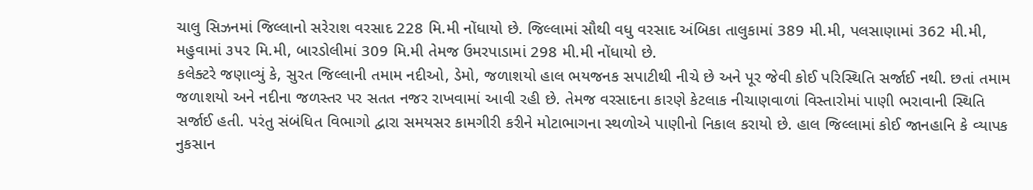ચાલુ સિઝનમાં જિલ્લાનો સરેરાશ વરસાદ 228 મિ.મી નોંધાયો છે. જિલ્લામાં સૌથી વધુ વરસાદ અંબિકા તાલુકામાં 389 મી.મી, પલસાણામાં 362 મી.મી, મહુવામાં ૩૫૨ મિ.મી, બારડોલીમાં 309 મિ.મી તેમજ ઉમરપાડામાં 298 મી.મી નોંધાયો છે.
કલેક્ટરે જણાવ્યું કે, સુરત જિલ્લાની તમામ નદીઓ, ડેમો, જળાશયો હાલ ભયજનક સપાટીથી નીચે છે અને પૂર જેવી કોઈ પરિસ્થિતિ સર્જાઈ નથી. છતાં તમામ જળાશયો અને નદીના જળસ્તર પર સતત નજર રાખવામાં આવી રહી છે. તેમજ વરસાદના કારણે કેટલાક નીચાણવાળાં વિસ્તારોમાં પાણી ભરાવાની સ્થિતિ સર્જાઈ હતી. પરંતુ સંબંધિત વિભાગો દ્વારા સમયસર કામગીરી કરીને મોટાભાગના સ્થળોએ પાણીનો નિકાલ કરાયો છે. હાલ જિલ્લામાં કોઈ જાનહાનિ કે વ્યાપક નુકસાન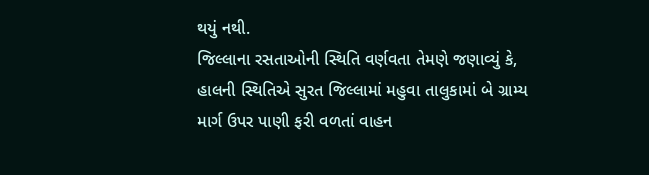થયું નથી.
જિલ્લાના રસતાઓની સ્થિતિ વર્ણવતા તેમણે જણાવ્યું કે, હાલની સ્થિતિએ સુરત જિલ્લામાં મહુવા તાલુકામાં બે ગ્રામ્ય માર્ગ ઉપર પાણી ફરી વળતાં વાહન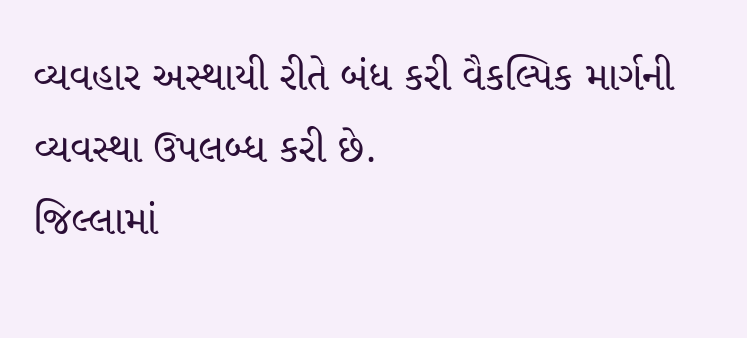વ્યવહાર અસ્થાયી રીતે બંધ કરી વૈકલ્પિક માર્ગની વ્યવસ્થા ઉપલબ્ધ કરી છે.
જિલ્લામાં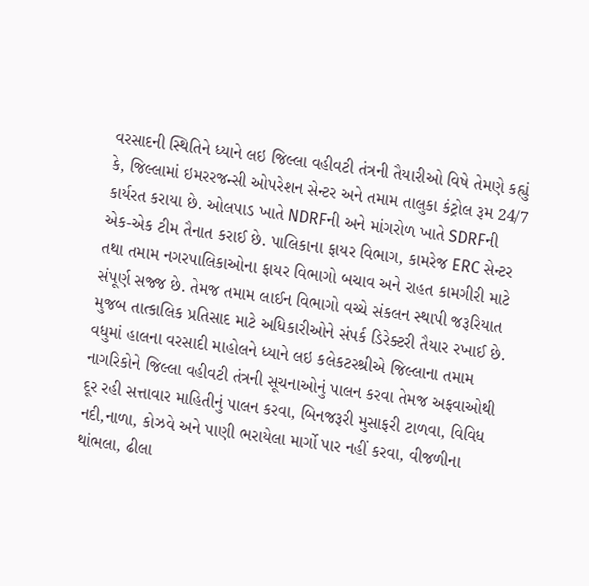વરસાદની સ્થિતિને ધ્યાને લઇ જિલ્લા વહીવટી તંત્રની તૈયારીઓ વિષે તેમણે કહ્યું કે, જિલ્લામાં ઇમરરજન્સી ઓપરેશન સેન્ટર અને તમામ તાલુકા કંટ્રોલ રૂમ 24/7 કાર્યરત કરાયા છે. ઓલપાડ ખાતે NDRFની અને માંગરોળ ખાતે SDRFની એક-એક ટીમ તૈનાત કરાઈ છે. પાલિકાના ફાયર વિભાગ, કામરેજ ERC સેન્ટર તથા તમામ નગરપાલિકાઓના ફાયર વિભાગો બચાવ અને રાહત કામગીરી માટે સંપૂર્ણ સજ્જ છે. તેમજ તમામ લાઈન વિભાગો વચ્ચે સંકલન સ્થાપી જરૂરિયાત મુજબ તાત્કાલિક પ્રતિસાદ માટે અધિકારીઓને સંપર્ક ડિરેક્ટરી તૈયાર રખાઈ છે.
વધુમાં હાલના વરસાદી માહોલને ધ્યાને લઇ કલેકટરશ્રીએ જિલ્લાના તમામ નાગરિકોને જિલ્લા વહીવટી તંત્રની સૂચનાઓનું પાલન કરવા તેમજ અફવાઓથી દૂર રહી સત્તાવાર માહિતીનું પાલન કરવા, બિનજરૂરી મુસાફરી ટાળવા, વિવિધ નદી,નાળા, કોઝવે અને પાણી ભરાયેલા માર્ગો પાર નહીં કરવા, વીજળીના થાંભલા, ઢીલા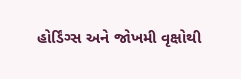હોર્ડિંગ્સ અને જોખમી વૃક્ષોથી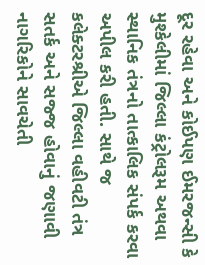દૂર રહેવા અને કોઈપણ ઈમરજન્સી કે મુશ્કેલીમાં જિલ્લા કંટ્રોલરૂમ અથવા સ્થાનિક તંત્રનો તાત્કાલિક સંપર્ક કરવા અપીલ કરી હતી. સાથે જ કલેક્ટરશ્રીએ જિલ્લા વહીવટી તંત્ર સતર્ક અને સજ્જ હોવાનું જણાવી નાગરિકોને સાવચેતી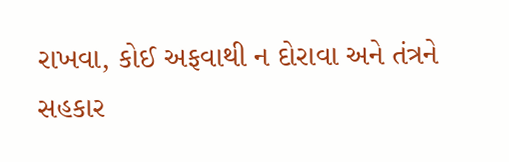રાખવા, કોઈ અફવાથી ન દોરાવા અને તંત્રને સહકાર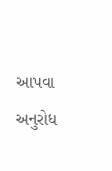આપવા અનુરોધ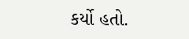કર્યો હતો.